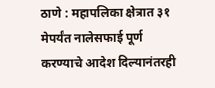ठाणे : महापलिका क्षेत्रात ३१ मेपर्यंत नालेसफाई पूर्ण करण्याचे आदेश दिल्यानंतरही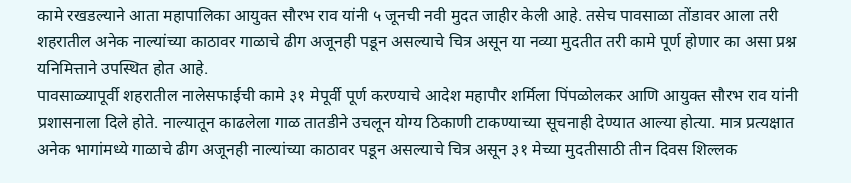कामे रखडल्याने आता महापालिका आयुक्त सौरभ राव यांनी ५ जूनची नवी मुदत जाहीर केली आहे. तसेच पावसाळा तोंडावर आला तरी शहरातील अनेक नाल्यांच्या काठावर गाळाचे ढीग अजूनही पडून असल्याचे चित्र असून या नव्या मुदतीत तरी कामे पूर्ण होणार का असा प्रश्न यनिमित्ताने उपस्थित होत आहे.
पावसाळ्यापूर्वी शहरातील नालेसफाईची कामे ३१ मेपूर्वी पूर्ण करण्याचे आदेश महापौर शर्मिला पिंपळोलकर आणि आयुक्त सौरभ राव यांनी प्रशासनाला दिले होते. नाल्यातून काढलेला गाळ तातडीने उचलून योग्य ठिकाणी टाकण्याच्या सूचनाही देण्यात आल्या होत्या. मात्र प्रत्यक्षात अनेक भागांमध्ये गाळाचे ढीग अजूनही नाल्यांच्या काठावर पडून असल्याचे चित्र असून ३१ मेच्या मुदतीसाठी तीन दिवस शिल्लक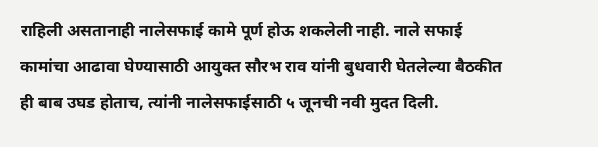राहिली असतानाही नालेसफाई कामे पूर्ण होऊ शकलेली नाही. नाले सफाई कामांचा आढावा घेण्यासाठी आयुक्त सौरभ राव यांनी बुधवारी घेतलेल्या बैठकीत ही बाब उघड होताच, त्यांनी नालेसफाईसाठी ५ जूनची नवी मुदत दिली.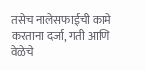तसेच नालेसफाईची कामे करताना दर्जा, गती आणि वेळेचे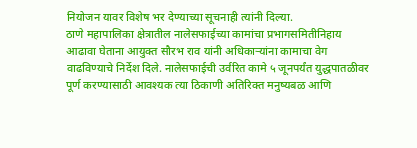नियोजन यावर विशेष भर देण्याच्या सूचनाही त्यांनी दिल्या.
ठाणे महापालिका क्षेत्रातील नालेसफाईच्या कामांचा प्रभागसमितीनिहाय आढावा घेताना आयुक्त सौरभ राव यांनी अधिकाऱ्यांना कामाचा वेग वाढविण्याचे निर्देश दिले. नालेसफाईची उर्वरित कामे ५ जूनपर्यंत युद्धपातळीवर पूर्ण करण्यासाठी आवश्यक त्या ठिकाणी अतिरिक्त मनुष्यबळ आणि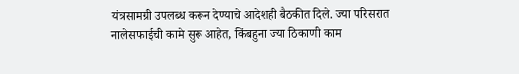यंत्रसामग्री उपलब्ध करून देण्याचे आदेशही बैठकीत दिले. ज्या परिसरात नालेसफाईची कामे सुरू आहेत, किंबहुना ज्या ठिकाणी काम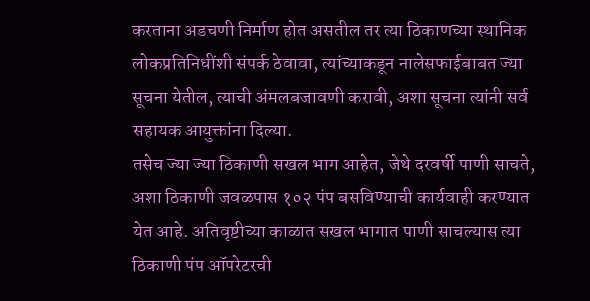करताना अडचणी निर्माण होत असतील तर त्या ठिकाणच्या स्थानिक लोकप्रतिनिधींशी संपर्क ठेवावा, त्यांच्याकडून नालेसफाईबाबत ज्या सूचना येतील, त्याची अंमलबजावणी करावी, अशा सूचना त्यांनी सर्व सहायक आयुक्तांना दिल्या.
तसेच ज्या ज्या ठिकाणी सखल भाग आहेत, जेथे दरवर्षी पाणी साचते, अशा ठिकाणी जवळपास १०२ पंप बसविण्याची कार्यवाही करण्यात येत आहे. अतिवृष्टीच्या काळात सखल भागात पाणी साचल्यास त्या ठिकाणी पंप ऑपरेटरची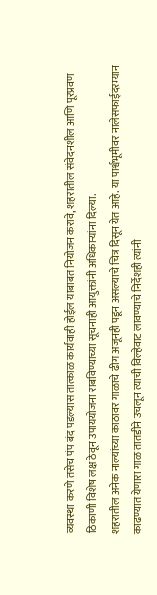व्यवस्था करणे तसेच पंप बंद पडल्यास तात्काळ कार्यवाही होईल याबाबत नियोजन करावे, शहरातील संवेदनशील आणि पूरप्रवण ठिकाणी विशेष लक्ष ठेवून उपाययोजना राबविण्याच्या सूचनाही आयुक्तांनी अधिकाऱ्यांना दिल्या.
शहरातील अनेक नाल्यांच्या काठावर गाळाचे ढीग अजूनही पडून असल्याचे चित्र दिसून येत आहे. या पार्श्वभूमीवर नालेसफाईदरम्यान काढण्यात येणारा गाळ तातडीने उचलून त्याची विल्हेवाट लावण्याचे निर्देशही त्यांनी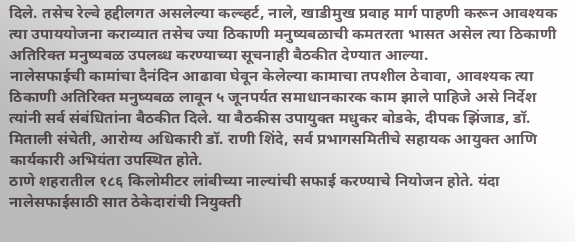दिले. तसेच रेल्वे हद्दीलगत असलेल्या कल्व्हर्ट, नाले, खाडीमुख प्रवाह मार्ग पाहणी करून आवश्यक त्या उपाययोजना कराव्यात तसेच ज्या ठिकाणी मनुष्यबळाची कमतरता भासत असेल त्या ठिकाणी अतिरिक्त मनुष्यबळ उपलब्ध करण्याच्या सूचनाही बैठकीत देण्यात आल्या.
नालेसफाईची कामांचा दैनंदिन आढावा घेवून केलेल्या कामाचा तपशील ठेवावा, आवश्यक त्या ठिकाणी अतिरिक्त मनुष्यबळ लावून ५ जूनपर्यत समाधानकारक काम झाले पाहिजे असे निर्देश त्यांनी सर्व संबंधितांना बैठकीत दिले. या बैठकीस उपायुक्त मधुकर बोडके, दीपक झिंजाड, डॉ. मिताली संचेती, आरोग्य अधिकारी डॉ. राणी शिंदे, सर्व प्रभागसमितीचे सहायक आयुक्त आणि कार्यकारी अभियंता उपस्थित होते.
ठाणे शहरातील १८६ किलोमीटर लांबीच्या नाल्यांची सफाई करण्याचे नियोजन होते. यंदा नालेसफाईसाठी सात ठेकेदारांची नियुक्ती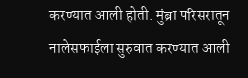करण्यात आली होती. मुंब्रा परिसरातून नालेसफाईला सुरुवात करण्यात आली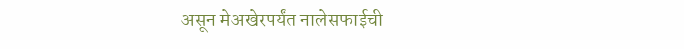असून मेअखेरपर्यंत नालेसफाईची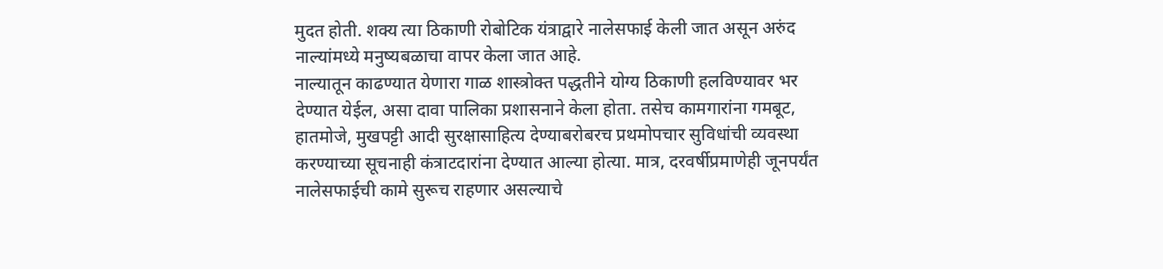मुदत होती. शक्य त्या ठिकाणी रोबोटिक यंत्राद्वारे नालेसफाई केली जात असून अरुंद नाल्यांमध्ये मनुष्यबळाचा वापर केला जात आहे.
नाल्यातून काढण्यात येणारा गाळ शास्त्रोक्त पद्धतीने योग्य ठिकाणी हलविण्यावर भर देण्यात येईल, असा दावा पालिका प्रशासनाने केला होता. तसेच कामगारांना गमबूट, हातमोजे, मुखपट्टी आदी सुरक्षासाहित्य देण्याबरोबरच प्रथमोपचार सुविधांची व्यवस्था करण्याच्या सूचनाही कंत्राटदारांना देण्यात आल्या होत्या. मात्र, दरवर्षीप्रमाणेही जूनपर्यंत नालेसफाईची कामे सुरूच राहणार असल्याचे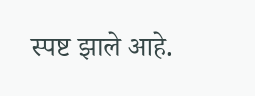स्पष्ट झाले आहे.